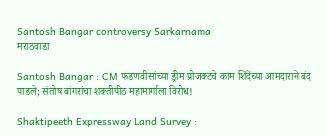Santosh Bangar controversy Sarkarnama
मराठवाडा

Santosh Bangar : CM फडणवीसांच्या ड्रीम प्रोजक्टचे काम शिंदेंच्या आमदाराने बंद पाडले; संतोष बांगरांचा शक्तीपीठ महामार्गाला विरोध!

Shaktipeeth Expressway Land Survey :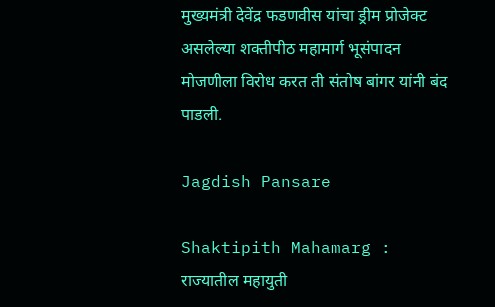मुख्यमंत्री देवेंद्र फडणवीस यांचा ड्रीम प्रोजेक्ट असलेल्या शक्तीपीठ महामार्ग भूसंपादन मोजणीला विरोध करत ती संतोष बांगर यांनी बंद पाडली.

Jagdish Pansare

Shaktipith Mahamarg : राज्यातील महायुती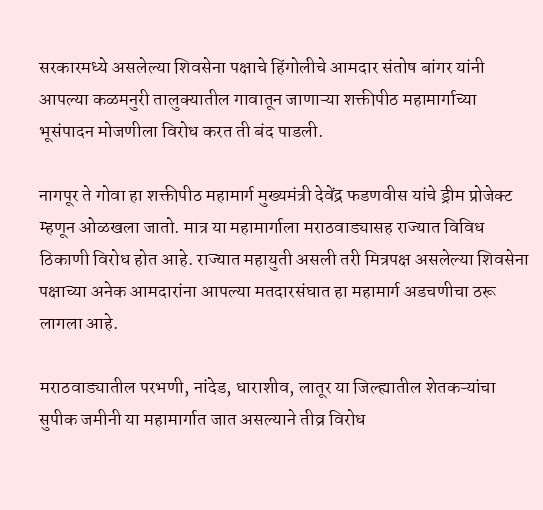सरकारमध्ये असलेल्या शिवसेना पक्षाचे हिंगोलीचे आमदार संतोष बांगर यांनी आपल्या कळमनुरी तालुक्यातील गावातून जाणाऱ्या शक्तीपीठ महामार्गाच्या भूसंपादन मोजणीला विरोध करत ती बंद पाडली.

नागपूर ते गोवा हा शक्तीपीठ महामार्ग मुख्यमंत्री देवेंद्र फडणवीस यांचे ड्रीम प्रोजेक्ट म्हणून ओळखला जातो. मात्र या महामार्गाला मराठवाड्यासह राज्यात विविध ठिकाणी विरोध होत आहे. राज्यात महायुती असली तरी मित्रपक्ष असलेल्या शिवसेना पक्षाच्या अनेक आमदारांना आपल्या मतदारसंघात हा महामार्ग अडचणीचा ठरू लागला आहे.

मराठवाड्यातील परभणी, नांदेड, धाराशीव, लातूर या जिल्ह्यातील शेतकऱ्यांचा सुपीक जमीनी या महामार्गात जात असल्याने तीव्र विरोध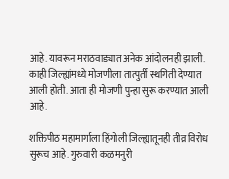आहे. यावरून मराठवाड्यात अनेक आंदोलनही झाली. काही जिल्ह्यांमध्ये मोजणीला तात्पुर्ती स्थगिती देण्यात आली होती. आता ही मोजणी पुन्हा सुरू करण्यात आली आहे.

शक्तिपीठ महामार्गाला हिंगोली जिल्ह्यातूनही तीव्र विरोध सुरूच आहे. गुरुवारी कळमनुरी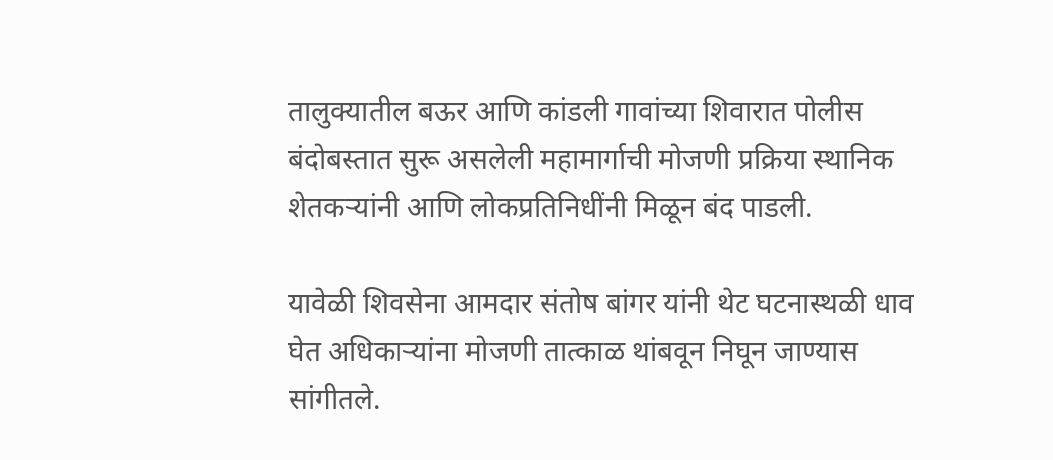तालुक्यातील बऊर आणि कांडली गावांच्या शिवारात पोलीस बंदोबस्तात सुरू असलेली महामार्गाची मोजणी प्रक्रिया स्थानिक शेतकऱ्यांनी आणि लोकप्रतिनिधींनी मिळून बंद पाडली.

यावेळी शिवसेना आमदार संतोष बांगर यांनी थेट घटनास्थळी धाव घेत अधिकाऱ्यांना मोजणी तात्काळ थांबवून निघून जाण्यास सांगीतले.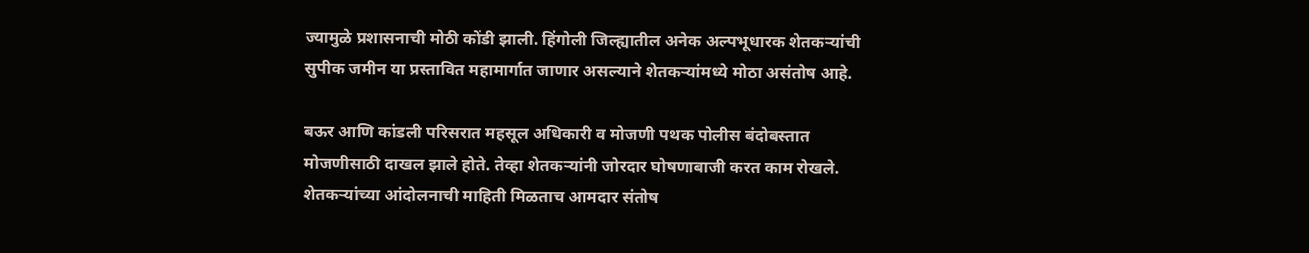ज्यामुळे प्रशासनाची मोठी कोंडी झाली. हिंगोली जिल्ह्यातील अनेक अल्पभूधारक शेतकऱ्यांची सुपीक जमीन या प्रस्तावित महामार्गात जाणार असल्याने शेतकऱ्यांमध्ये मोठा असंतोष आहे.

बऊर आणि कांडली परिसरात महसूल अधिकारी व मोजणी पथक पोलीस बंदोबस्तात मोजणीसाठी दाखल झाले होते. तेव्हा शेतकऱ्यांनी जोरदार घोषणाबाजी करत काम रोखले. शेतकऱ्यांच्या आंदोलनाची माहिती मिळताच आमदार संतोष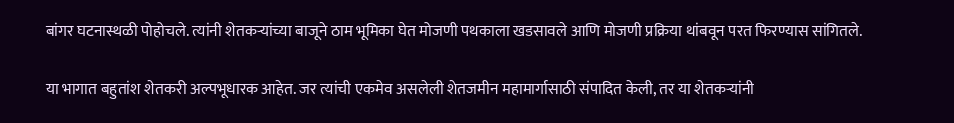बांगर घटनास्थळी पोहोचले. त्यांनी शेतकऱ्यांच्या बाजूने ठाम भूमिका घेत मोजणी पथकाला खडसावले आणि मोजणी प्रक्रिया थांबवून परत फिरण्यास सांगितले.

या भागात बहुतांश शेतकरी अल्पभूधारक आहेत. जर त्यांची एकमेव असलेली शेतजमीन महामार्गासाठी संपादित केली, तर या शेतकऱ्यांनी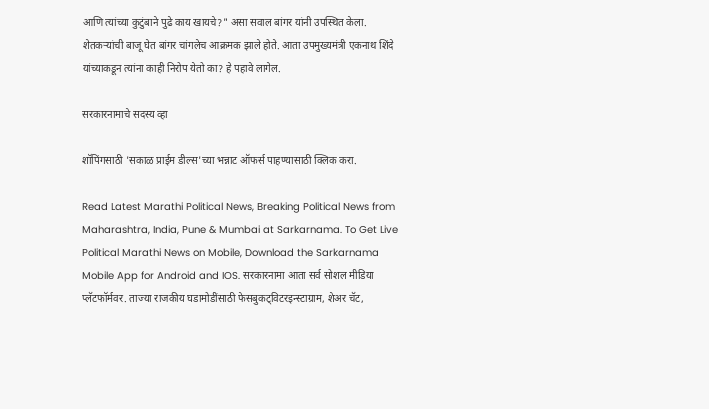आणि त्यांच्या कुटुंबाने पुढे काय खायचे?" असा सवाल बांगर यांनी उपस्थित केला. शेतकऱ्यांची बाजू घेत बांगर चांगलेच आक्रमक झाले होते. आता उपमुख्यमंत्री एकनाथ शिंदे यांच्याकडून त्यांना काही निरोप येतो का? हे पहावे लागेल.

सरकारनामाचे सदस्य व्हा

शॉपिंगसाठी 'सकाळ प्राईम डील्स'च्या भन्नाट ऑफर्स पाहण्यासाठी क्लिक करा.

Read Latest Marathi Political News, Breaking Political News from Maharashtra, India, Pune & Mumbai at Sarkarnama. To Get Live Political Marathi News on Mobile, Download the Sarkarnama Mobile App for Android and IOS. सरकारनामा आता सर्व सोशल मीडिया प्लॅटफॉर्मवर. ताज्या राजकीय घडामोडींसाठी फेसबुकट्विटरइन्स्टाग्राम, शेअर चॅट,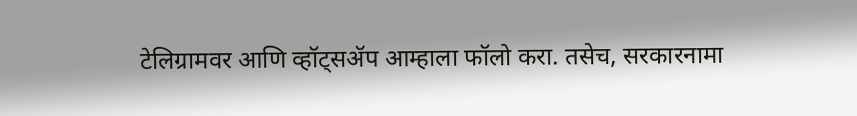टेलिग्रामवर आणि व्हॉट्सॲप आम्हाला फॉलो करा. तसेच, सरकारनामा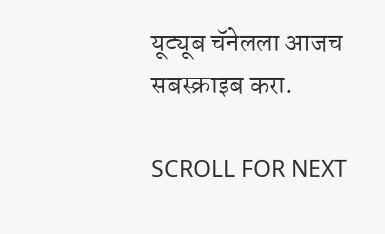यूट्यूब चॅनेलला आजच सबस्क्राइब करा.

SCROLL FOR NEXT